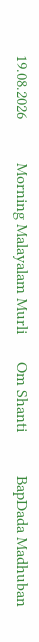19.08.2026           Morning Malayalam Murli       Om Shanti           BapDada Madhuban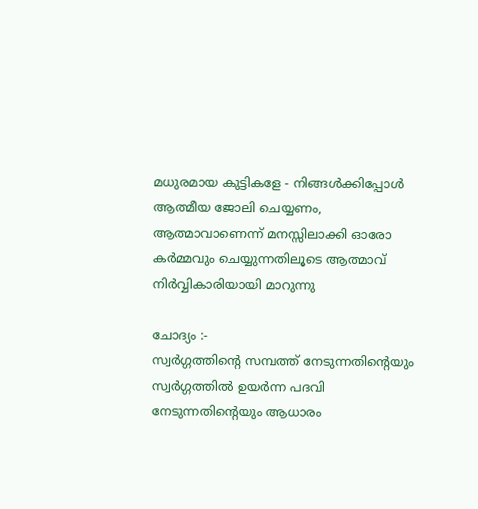മധുരമായ കുട്ടികളേ - നിങ്ങൾക്കിപ്പോൾ ആത്മീയ ജോലി ചെയ്യണം, ആത്മാവാണെന്ന് മനസ്സിലാക്കി ഓരോ കർമ്മവും ചെയ്യുന്നതിലൂടെ ആത്മാവ് നിർവ്വികാരിയായി മാറുന്നു

ചോദ്യം :-
സ്വർഗ്ഗത്തിന്റെ സമ്പത്ത് നേടുന്നതിന്റെയും സ്വർഗ്ഗത്തിൽ ഉയർന്ന പദവി നേടുന്നതിന്റെയും ആധാരം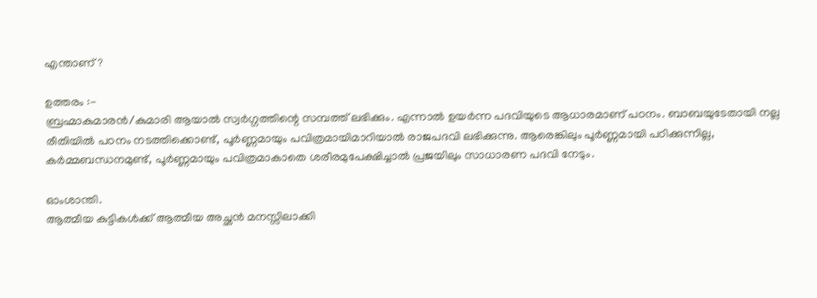എന്താണ്?

ഉത്തരം :-
ബ്രഹ്മാകുമാരൻ/കുമാരി ആയാൽ സ്വർഗ്ഗത്തിന്റെ സമ്പത്ത് ലഭിക്കും. എന്നാൽ ഉയർന്ന പദവിയുടെ ആധാരമാണ് പഠനം. ബാബയുടേതായി നല്ല രീതിയിൽ പഠനം നടത്തിക്കൊണ്ട്, പൂർണ്ണമായും പവിത്രമായിമാറിയാൽ രാജപദവി ലഭിക്കുന്നു. ആരെങ്കിലും പൂർണ്ണമായി പഠിക്കുന്നില്ല, കർമ്മബന്ധനമുണ്ട്, പൂർണ്ണമായും പവിത്രമാകാതെ ശരീരമുപേക്ഷിച്ചാൽ പ്രജയിലും സാധാരണ പദവി നേടും.

ഓംശാന്തി.
ആത്മീയ കുട്ടികൾക്ക് ആത്മീയ അച്ഛൻ മനസ്സിലാക്കി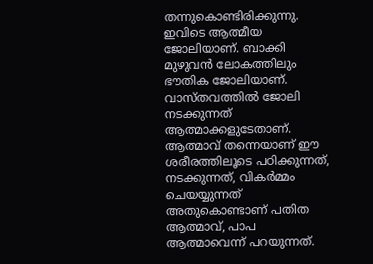തന്നുകൊണ്ടിരിക്കുന്നു. ഇവിടെ ആത്മീയ ജോലിയാണ്. ബാക്കി മുഴുവൻ ലോകത്തിലും ഭൗതിക ജോലിയാണ്. വാസ്തവത്തിൽ ജോലി നടക്കുന്നത് ആത്മാക്കളുടേതാണ്. ആത്മാവ് തന്നെയാണ് ഈ ശരീരത്തിലൂടെ പഠിക്കുന്നത്, നടക്കുന്നത്, വികർമ്മം ചെയയ്യുന്നത് അതുകൊണ്ടാണ് പതിത ആത്മാവ്, പാപ ആത്മാവെന്ന് പറയുന്നത്.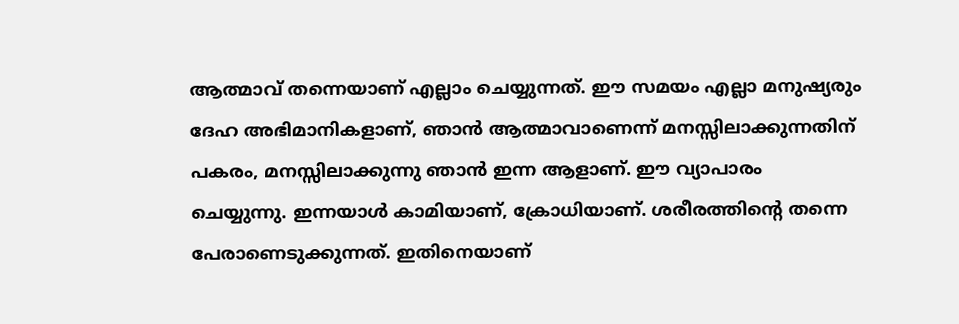ആത്മാവ് തന്നെയാണ് എല്ലാം ചെയ്യുന്നത്. ഈ സമയം എല്ലാ മനുഷ്യരും ദേഹ അഭിമാനികളാണ്, ഞാൻ ആത്മാവാണെന്ന് മനസ്സിലാക്കുന്നതിന് പകരം, മനസ്സിലാക്കുന്നു ഞാൻ ഇന്ന ആളാണ്. ഈ വ്യാപാരം ചെയ്യുന്നു. ഇന്നയാൾ കാമിയാണ്, ക്രോധിയാണ്. ശരീരത്തിന്റെ തന്നെ പേരാണെടുക്കുന്നത്. ഇതിനെയാണ്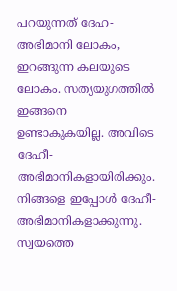പറയുന്നത് ദേഹ- അഭിമാനി ലോകം, ഇറങ്ങുന്ന കലയുടെ ലോകം. സത്യയുഗത്തിൽ ഇങ്ങനെ ഉണ്ടാകുകയില്ല. അവിടെ ദേഹീ-അഭിമാനികളായിരിക്കും. നിങ്ങളെ ഇപ്പോൾ ദേഹീ-അഭിമാനികളാക്കുന്നു. സ്വയത്തെ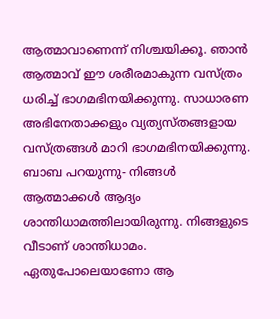ആത്മാവാണെന്ന് നിശ്ചയിക്കൂ. ഞാൻ ആത്മാവ് ഈ ശരീരമാകുന്ന വസ്ത്രം ധരിച്ച് ഭാഗമഭിനയിക്കുന്നു. സാധാരണ അഭിനേതാക്കളും വ്യത്യസ്തങ്ങളായ വസ്ത്രങ്ങൾ മാറി ഭാഗമഭിനയിക്കുന്നു. ബാബ പറയുന്നു- നിങ്ങൾ ആത്മാക്കൾ ആദ്യം ശാന്തിധാമത്തിലായിരുന്നു. നിങ്ങളുടെ വീടാണ് ശാന്തിധാമം. ഏതുപോലെയാണോ ആ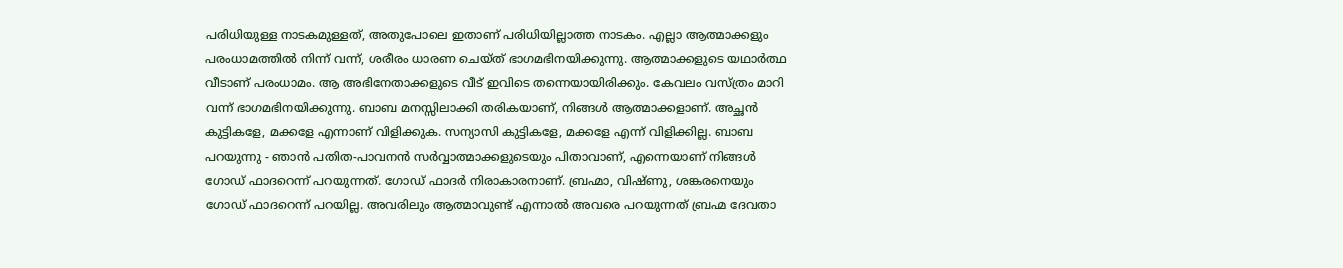പരിധിയുള്ള നാടകമുള്ളത്, അതുപോലെ ഇതാണ് പരിധിയില്ലാത്ത നാടകം. എല്ലാ ആത്മാക്കളും പരംധാമത്തിൽ നിന്ന് വന്ന്, ശരീരം ധാരണ ചെയ്ത് ഭാഗമഭിനയിക്കുന്നു. ആത്മാക്കളുടെ യഥാർത്ഥ വീടാണ് പരംധാമം. ആ അഭിനേതാക്കളുടെ വീട് ഇവിടെ തന്നെയായിരിക്കും. കേവലം വസ്ത്രം മാറി വന്ന് ഭാഗമഭിനയിക്കുന്നു. ബാബ മനസ്സിലാക്കി തരികയാണ്, നിങ്ങൾ ആത്മാക്കളാണ്. അച്ഛൻ കുട്ടികളേ, മക്കളേ എന്നാണ് വിളിക്കുക. സന്യാസി കുട്ടികളേ, മക്കളേ എന്ന് വിളിക്കില്ല. ബാബ പറയുന്നു - ഞാൻ പതിത-പാവനൻ സർവ്വാത്മാക്കളുടെയും പിതാവാണ്, എന്നെയാണ് നിങ്ങൾ ഗോഡ് ഫാദറെന്ന് പറയുന്നത്. ഗോഡ് ഫാദർ നിരാകാരനാണ്. ബ്രഹ്മാ, വിഷ്ണു, ശങ്കരനെയും ഗോഡ് ഫാദറെന്ന് പറയില്ല. അവരിലും ആത്മാവുണ്ട് എന്നാൽ അവരെ പറയുന്നത് ബ്രഹ്മ ദേവതാ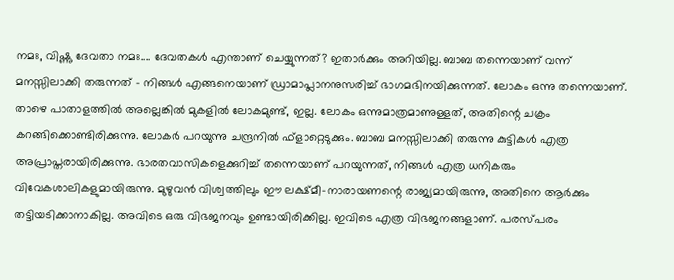നമഃ, വിഷ്ണു ദേവതാ നമഃ.... ദേവതകൾ എന്താണ് ചെയ്യുന്നത്? ഇതാർക്കും അറിയില്ല. ബാബ തന്നെയാണ് വന്ന് മനസ്സിലാക്കി തരുന്നത് - നിങ്ങൾ എങ്ങനെയാണ് ഡ്രാമാപ്ലാനനുസരിച്ച് ഭാഗമഭിനയിക്കുന്നത്. ലോകം ഒന്നു തന്നെയാണ്. താഴെ പാതാളത്തിൽ അല്ലെങ്കിൽ മുകളിൽ ലോകമുണ്ട്, ഇല്ല. ലോകം ഒന്നുമാത്രമാണുള്ളത്, അതിന്റെ ചക്രം കറങ്ങിക്കൊണ്ടിരിക്കുന്നു. ലോകർ പറയുന്നു ചന്ദ്രനിൽ ഫ്ളാറ്റെടുക്കും. ബാബ മനസ്സിലാക്കി തരുന്നു കുട്ടികൾ എത്ര അപ്രാപ്തരായിരിക്കുന്നു. ഭാരതവാസികളെക്കുറിച്ച് തന്നെയാണ് പറയുന്നത്, നിങ്ങൾ എത്ര ധനികരും വിവേകശാലികളുമായിരുന്നു. മുഴുവൻ വിശ്വത്തിലും ഈ ലക്ഷ്മീ-നാരായണന്റെ രാജ്യമായിരുന്നു, അതിനെ ആർക്കും തട്ടിയടിക്കാനാകില്ല. അവിടെ ഒരു വിഭജനവും ഉണ്ടായിരിക്കില്ല. ഇവിടെ എത്ര വിഭജനങ്ങളാണ്. പരസ്പരം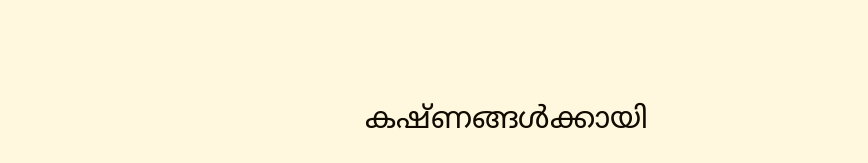കഷ്ണങ്ങൾക്കായി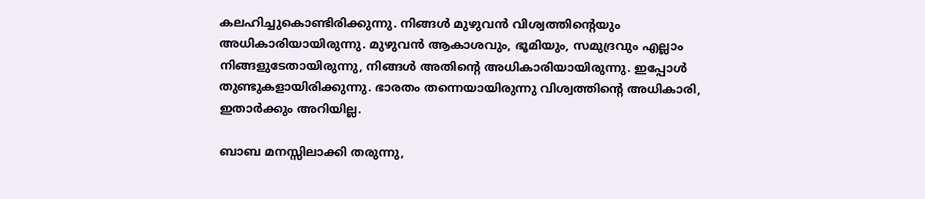കലഹിച്ചുകൊണ്ടിരിക്കുന്നു. നിങ്ങൾ മുഴുവൻ വിശ്വത്തിന്റെയും അധികാരിയായിരുന്നു. മുഴുവൻ ആകാശവും, ഭൂമിയും, സമുദ്രവും എല്ലാം നിങ്ങളുടേതായിരുന്നു, നിങ്ങൾ അതിന്റെ അധികാരിയായിരുന്നു. ഇപ്പോൾ തുണ്ടുകളായിരിക്കുന്നു. ഭാരതം തന്നെയായിരുന്നു വിശ്വത്തിന്റെ അധികാരി, ഇതാർക്കും അറിയില്ല.

ബാബ മനസ്സിലാക്കി തരുന്നു,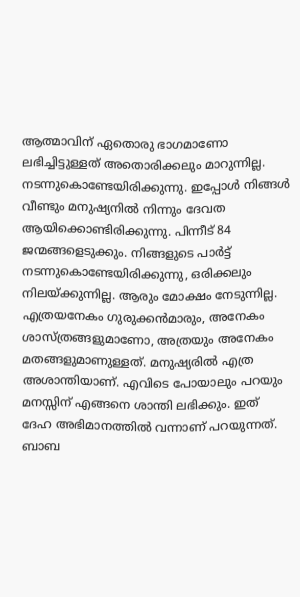ആത്മാവിന് ഏതൊരു ഭാഗമാണോ ലഭിച്ചിട്ടുള്ളത് അതൊരിക്കലും മാറുന്നില്ല. നടന്നുകൊണ്ടേയിരിക്കുന്നു. ഇപ്പോൾ നിങ്ങൾ വീണ്ടും മനുഷ്യനിൽ നിന്നും ദേവത ആയിക്കൊണ്ടിരിക്കുന്നു. പിന്നീട് 84 ജന്മങ്ങളെടുക്കും. നിങ്ങളുടെ പാർട്ട് നടന്നുകൊണ്ടേയിരിക്കുന്നു, ഒരിക്കലും നിലയ്ക്കുന്നില്ല. ആരും മോക്ഷം നേടുന്നില്ല. എത്രയനേകം ഗുരുക്കൻമാരും, അനേകം ശാസ്ത്രങ്ങളുമാണോ, അത്രയും അനേകം മതങ്ങളുമാണുള്ളത്. മനുഷ്യരിൽ എത്ര അശാന്തിയാണ്. എവിടെ പോയാലും പറയും മനസ്സിന് എങ്ങനെ ശാന്തി ലഭിക്കും. ഇത് ദേഹ അഭിമാനത്തിൽ വന്നാണ് പറയുന്നത്. ബാബ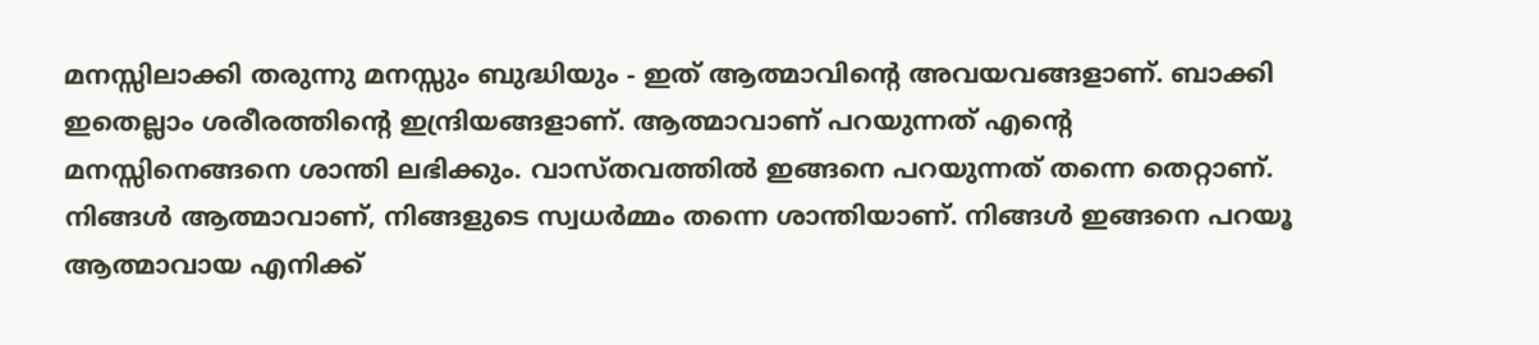മനസ്സിലാക്കി തരുന്നു മനസ്സും ബുദ്ധിയും - ഇത് ആത്മാവിന്റെ അവയവങ്ങളാണ്. ബാക്കി ഇതെല്ലാം ശരീരത്തിന്റെ ഇന്ദ്രിയങ്ങളാണ്. ആത്മാവാണ് പറയുന്നത് എന്റെ മനസ്സിനെങ്ങനെ ശാന്തി ലഭിക്കും. വാസ്തവത്തിൽ ഇങ്ങനെ പറയുന്നത് തന്നെ തെറ്റാണ്. നിങ്ങൾ ആത്മാവാണ്, നിങ്ങളുടെ സ്വധർമ്മം തന്നെ ശാന്തിയാണ്. നിങ്ങൾ ഇങ്ങനെ പറയൂ ആത്മാവായ എനിക്ക്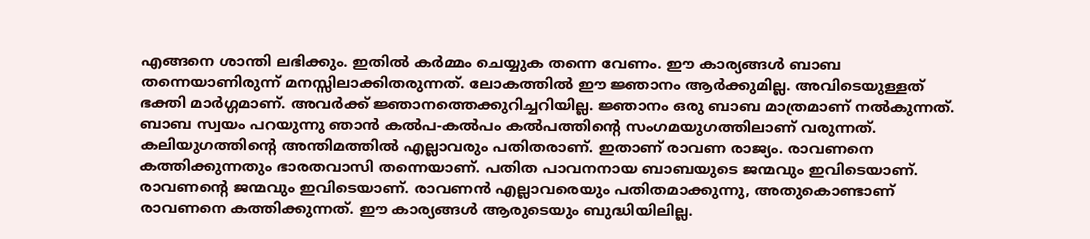എങ്ങനെ ശാന്തി ലഭിക്കും. ഇതിൽ കർമ്മം ചെയ്യുക തന്നെ വേണം. ഈ കാര്യങ്ങൾ ബാബ തന്നെയാണിരുന്ന് മനസ്സിലാക്കിതരുന്നത്. ലോകത്തിൽ ഈ ജ്ഞാനം ആർക്കുമില്ല. അവിടെയുള്ളത് ഭക്തി മാർഗ്ഗമാണ്. അവർക്ക് ജ്ഞാനത്തെക്കുറിച്ചറിയില്ല. ജ്ഞാനം ഒരു ബാബ മാത്രമാണ് നൽകുന്നത്. ബാബ സ്വയം പറയുന്നു ഞാൻ കൽപ-കൽപം കൽപത്തിന്റെ സംഗമയുഗത്തിലാണ് വരുന്നത്. കലിയുഗത്തിന്റെ അന്തിമത്തിൽ എല്ലാവരും പതിതരാണ്. ഇതാണ് രാവണ രാജ്യം. രാവണനെ കത്തിക്കുന്നതും ഭാരതവാസി തന്നെയാണ്. പതിത പാവനനായ ബാബയുടെ ജന്മവും ഇവിടെയാണ്. രാവണന്റെ ജന്മവും ഇവിടെയാണ്. രാവണൻ എല്ലാവരെയും പതിതമാക്കുന്നു, അതുകൊണ്ടാണ് രാവണനെ കത്തിക്കുന്നത്. ഈ കാര്യങ്ങൾ ആരുടെയും ബുദ്ധിയിലില്ല.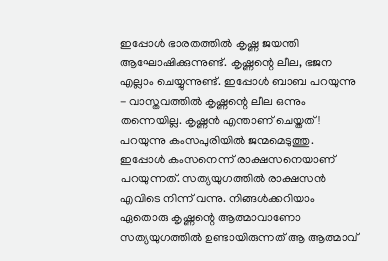ഇപ്പോൾ ഭാരതത്തിൽ കൃഷ്ണ ജയന്തി ആഘോഷിക്കുന്നുണ്ട്. കൃഷ്ണന്റെ ലീല, ഭജന എല്ലാം ചെയ്യുന്നുണ്ട്. ഇപ്പോൾ ബാബ പറയുന്നു - വാസ്തവത്തിൽ കൃഷ്ണന്റെ ലീല ഒന്നും തന്നെയില്ല. കൃഷ്ണൻ എന്താണ് ചെയ്തത്! പറയുന്നു കംസപുരിയിൽ ജന്മമെടുത്തു. ഇപ്പോൾ കംസനെന്ന് രാക്ഷസനെയാണ് പറയുന്നത്. സത്യയുഗത്തിൽ രാക്ഷസൻ എവിടെ നിന്ന് വന്നു. നിങ്ങൾക്കറിയാം ഏതൊരു കൃഷ്ണന്റെ ആത്മാവാണോ സത്യയുഗത്തിൽ ഉണ്ടായിരുന്നത് ആ ആത്മാവ്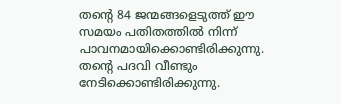തന്റെ 84 ജന്മങ്ങളെടുത്ത് ഈ സമയം പതിതത്തിൽ നിന്ന് പാവനമായിക്കൊണ്ടിരിക്കുന്നു. തന്റെ പദവി വീണ്ടും നേടിക്കൊണ്ടിരിക്കുന്നു.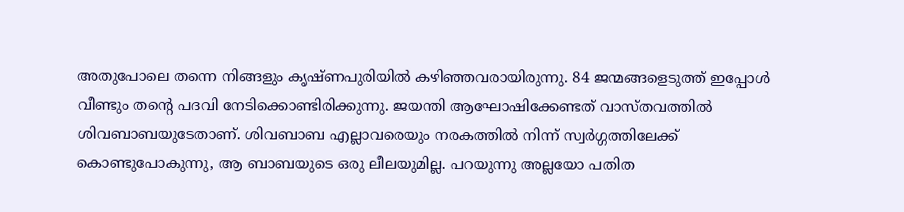അതുപോലെ തന്നെ നിങ്ങളും കൃഷ്ണപുരിയിൽ കഴിഞ്ഞവരായിരുന്നു. 84 ജന്മങ്ങളെടുത്ത് ഇപ്പോൾ വീണ്ടും തന്റെ പദവി നേടിക്കൊണ്ടിരിക്കുന്നു. ജയന്തി ആഘോഷിക്കേണ്ടത് വാസ്തവത്തിൽ ശിവബാബയുടേതാണ്. ശിവബാബ എല്ലാവരെയും നരകത്തിൽ നിന്ന് സ്വർഗ്ഗത്തിലേക്ക് കൊണ്ടുപോകുന്നു, ആ ബാബയുടെ ഒരു ലീലയുമില്ല. പറയുന്നു അല്ലയോ പതിത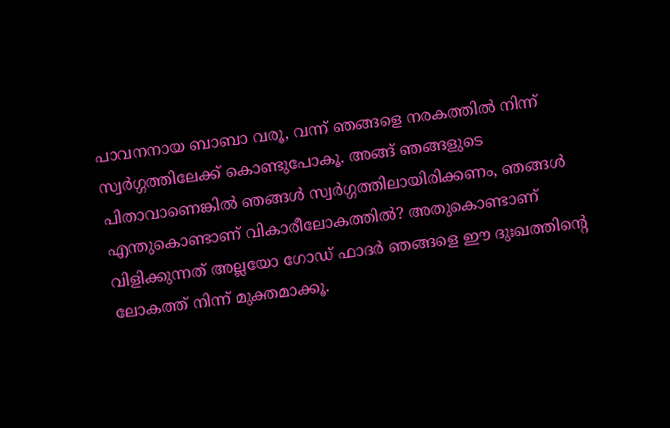പാവനനായ ബാബാ വരൂ, വന്ന് ഞങ്ങളെ നരകത്തിൽ നിന്ന് സ്വർഗ്ഗത്തിലേക്ക് കൊണ്ടുപോകൂ. അങ്ങ് ഞങ്ങളുടെ പിതാവാണെങ്കിൽ ഞങ്ങൾ സ്വർഗ്ഗത്തിലായിരിക്കണം, ഞങ്ങൾ എന്തുകൊണ്ടാണ് വികാരീലോകത്തിൽ? അതുകൊണ്ടാണ് വിളിക്കുന്നത് അല്ലയോ ഗോഡ് ഫാദർ ഞങ്ങളെ ഈ ദുഃഖത്തിന്റെ ലോകത്ത് നിന്ന് മുക്തമാക്കൂ.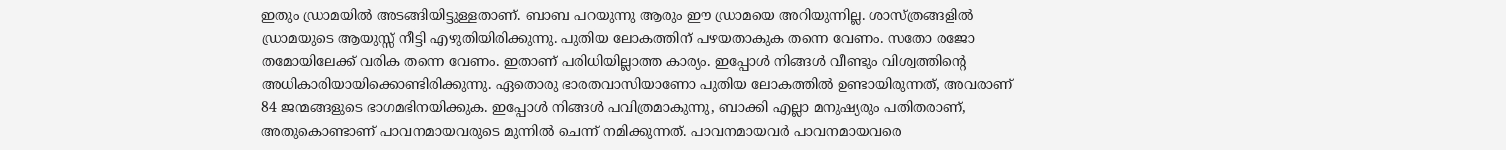ഇതും ഡ്രാമയിൽ അടങ്ങിയിട്ടുള്ളതാണ്. ബാബ പറയുന്നു ആരും ഈ ഡ്രാമയെ അറിയുന്നില്ല. ശാസ്ത്രങ്ങളിൽ ഡ്രാമയുടെ ആയുസ്സ് നീട്ടി എഴുതിയിരിക്കുന്നു. പുതിയ ലോകത്തിന് പഴയതാകുക തന്നെ വേണം. സതോ രജോ തമോയിലേക്ക് വരിക തന്നെ വേണം. ഇതാണ് പരിധിയില്ലാത്ത കാര്യം. ഇപ്പോൾ നിങ്ങൾ വീണ്ടും വിശ്വത്തിന്റെ അധികാരിയായിക്കൊണ്ടിരിക്കുന്നു. ഏതൊരു ഭാരതവാസിയാണോ പുതിയ ലോകത്തിൽ ഉണ്ടായിരുന്നത്, അവരാണ് 84 ജന്മങ്ങളുടെ ഭാഗമഭിനയിക്കുക. ഇപ്പോൾ നിങ്ങൾ പവിത്രമാകുന്നു, ബാക്കി എല്ലാ മനുഷ്യരും പതിതരാണ്, അതുകൊണ്ടാണ് പാവനമായവരുടെ മുന്നിൽ ചെന്ന് നമിക്കുന്നത്. പാവനമായവർ പാവനമായവരെ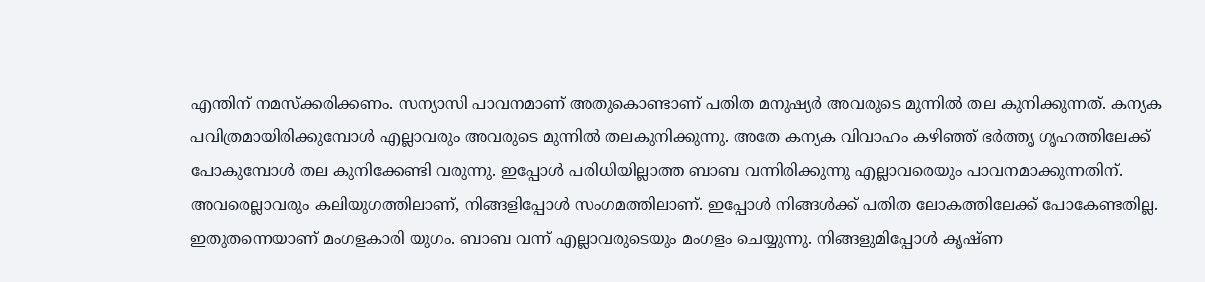എന്തിന് നമസ്ക്കരിക്കണം. സന്യാസി പാവനമാണ് അതുകൊണ്ടാണ് പതിത മനുഷ്യർ അവരുടെ മുന്നിൽ തല കുനിക്കുന്നത്. കന്യക പവിത്രമായിരിക്കുമ്പോൾ എല്ലാവരും അവരുടെ മുന്നിൽ തലകുനിക്കുന്നു. അതേ കന്യക വിവാഹം കഴിഞ്ഞ് ഭർത്തൃ ഗൃഹത്തിലേക്ക് പോകുമ്പോൾ തല കുനിക്കേണ്ടി വരുന്നു. ഇപ്പോൾ പരിധിയില്ലാത്ത ബാബ വന്നിരിക്കുന്നു എല്ലാവരെയും പാവനമാക്കുന്നതിന്. അവരെല്ലാവരും കലിയുഗത്തിലാണ്, നിങ്ങളിപ്പോൾ സംഗമത്തിലാണ്. ഇപ്പോൾ നിങ്ങൾക്ക് പതിത ലോകത്തിലേക്ക് പോകേണ്ടതില്ല. ഇതുതന്നെയാണ് മംഗളകാരി യുഗം. ബാബ വന്ന് എല്ലാവരുടെയും മംഗളം ചെയ്യുന്നു. നിങ്ങളുമിപ്പോൾ കൃഷ്ണ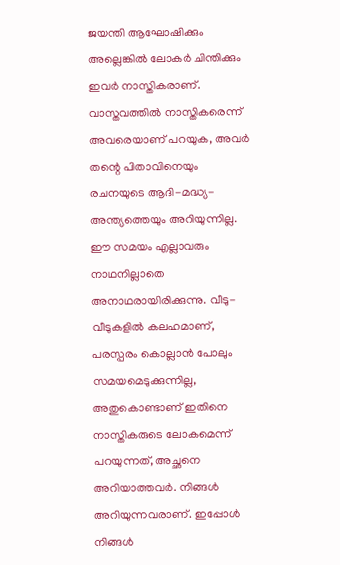ജയന്തി ആഘോഷിക്കും അല്ലെങ്കിൽ ലോകർ ചിന്തിക്കും ഇവർ നാസ്തികരാണ്. വാസ്തവത്തിൽ നാസ്തികരെന്ന് അവരെയാണ് പറയുക, അവർ തന്റെ പിതാവിനെയും രചനയുടെ ആദി-മദ്ധ്യ-അന്ത്യത്തെയും അറിയുന്നില്ല. ഈ സമയം എല്ലാവരും നാഥനില്ലാതെ അനാഥരായിരിക്കുന്നു. വീടു-വീടുകളിൽ കലഹമാണ്, പരസ്പരം കൊല്ലാൻ പോലും സമയമെടുക്കുന്നില്ല, അതുകൊണ്ടാണ് ഇതിനെ നാസ്തികരുടെ ലോകമെന്ന് പറയുന്നത്, അച്ഛനെ അറിയാത്തവർ. നിങ്ങൾ അറിയുന്നവരാണ്. ഇപ്പോൾ നിങ്ങൾ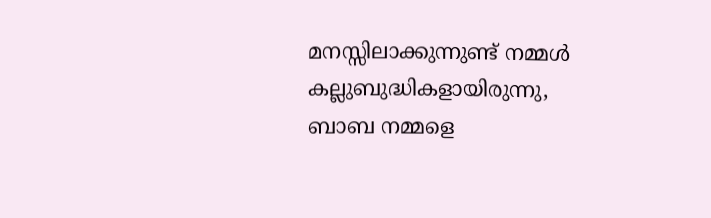മനസ്സിലാക്കുന്നുണ്ട് നമ്മൾ കല്ലുബുദ്ധികളായിരുന്നു, ബാബ നമ്മളെ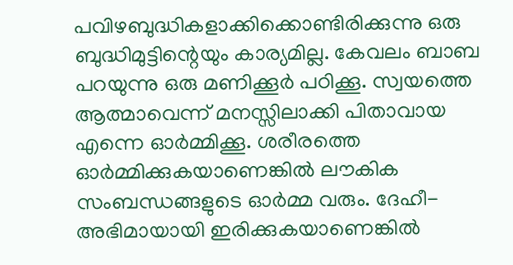പവിഴബുദ്ധികളാക്കിക്കൊണ്ടിരിക്കുന്നു ഒരു ബുദ്ധിമുട്ടിന്റെയും കാര്യമില്ല. കേവലം ബാബ പറയുന്നു ഒരു മണിക്കൂർ പഠിക്കൂ. സ്വയത്തെ ആത്മാവെന്ന് മനസ്സിലാക്കി പിതാവായ എന്നെ ഓർമ്മിക്കൂ. ശരീരത്തെ ഓർമ്മിക്കുകയാണെങ്കിൽ ലൗകിക സംബന്ധങ്ങളുടെ ഓർമ്മ വരും. ദേഹീ-അഭിമായായി ഇരിക്കുകയാണെങ്കിൽ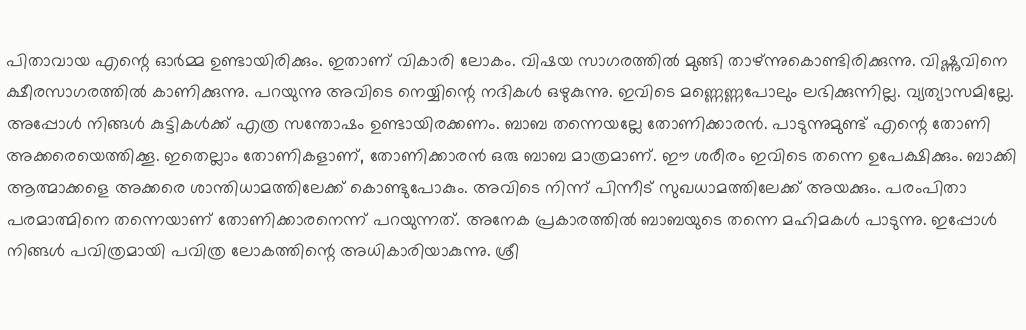പിതാവായ എന്റെ ഓർമ്മ ഉണ്ടായിരിക്കും. ഇതാണ് വികാരി ലോകം. വിഷയ സാഗരത്തിൽ മുങ്ങി താഴ്ന്നുകൊണ്ടിരിക്കുന്നു. വിഷ്ണുവിനെ ക്ഷീരസാഗരത്തിൽ കാണിക്കുന്നു. പറയുന്നു അവിടെ നെയ്യിന്റെ നദികൾ ഒഴുകുന്നു. ഇവിടെ മണ്ണെണ്ണപോലും ലഭിക്കുന്നില്ല. വ്യത്യാസമില്ലേ. അപ്പോൾ നിങ്ങൾ കുട്ടികൾക്ക് എത്ര സന്തോഷം ഉണ്ടായിരക്കണം. ബാബ തന്നെയല്ലേ തോണിക്കാരൻ. പാടുന്നുമുണ്ട് എന്റെ തോണി അക്കരെയെത്തിക്കൂ. ഇതെല്ലാം തോണികളാണ്, തോണിക്കാരൻ ഒരു ബാബ മാത്രമാണ്. ഈ ശരീരം ഇവിടെ തന്നെ ഉപേക്ഷിക്കും. ബാക്കി ആത്മാക്കളെ അക്കരെ ശാന്തിധാമത്തിലേക്ക് കൊണ്ടുപോകും. അവിടെ നിന്ന് പിന്നീട് സുഖധാമത്തിലേക്ക് അയക്കും. പരംപിതാ പരമാത്മിനെ തന്നെയാണ് തോണിക്കാരനെന്ന് പറയുന്നത്. അനേക പ്രകാരത്തിൽ ബാബയുടെ തന്നെ മഹിമകൾ പാടുന്നു. ഇപ്പോൾ നിങ്ങൾ പവിത്രമായി പവിത്ര ലോകത്തിന്റെ അധികാരിയാകുന്നു. ശ്രീ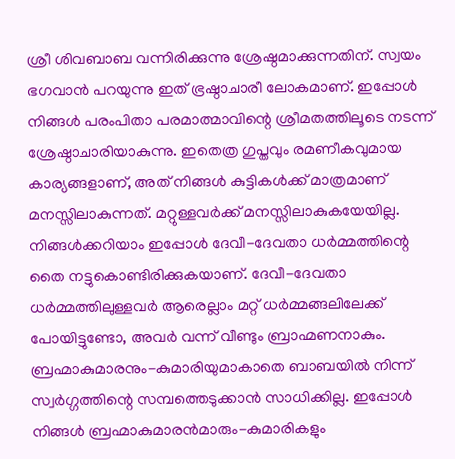ശ്രീ ശിവബാബ വന്നിരിക്കുന്നു ശ്രേഷ്ഠമാക്കുന്നതിന്. സ്വയം ഭഗവാൻ പറയുന്നു ഇത് ഭ്രഷ്ഠാചാരീ ലോകമാണ്. ഇപ്പോൾ നിങ്ങൾ പരംപിതാ പരമാത്മാവിന്റെ ശ്രീമതത്തിലൂടെ നടന്ന് ശ്രേഷ്ഠാചാരിയാകുന്നു. ഇതെത്ര ഗുപ്തവും രമണീകവുമായ കാര്യങ്ങളാണ്, അത് നിങ്ങൾ കുട്ടികൾക്ക് മാത്രമാണ് മനസ്സിലാകുന്നത്. മറ്റുള്ളവർക്ക് മനസ്സിലാകുകയേയില്ല. നിങ്ങൾക്കറിയാം ഇപ്പോൾ ദേവീ-ദേവതാ ധർമ്മത്തിന്റെ തൈ നട്ടുകൊണ്ടിരിക്കുകയാണ്. ദേവീ-ദേവതാ ധർമ്മത്തിലുള്ളവർ ആരെല്ലാം മറ്റ് ധർമ്മങ്ങലിലേക്ക് പോയിട്ടുണ്ടോ, അവർ വന്ന് വീണ്ടും ബ്രാഹ്മണനാകും. ബ്രഹ്മാകുമാരനും-കുമാരിയുമാകാതെ ബാബയിൽ നിന്ന് സ്വർഗ്ഗത്തിന്റെ സമ്പത്തെടുക്കാൻ സാധിക്കില്ല. ഇപ്പോൾ നിങ്ങൾ ബ്രഹ്മാകുമാരൻമാരും-കുമാരികളും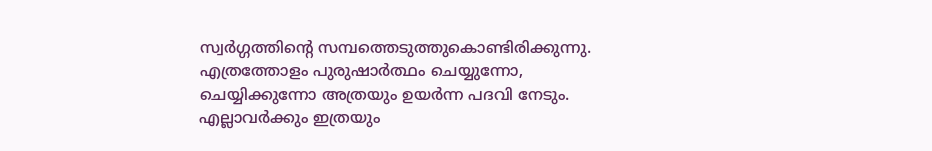സ്വർഗ്ഗത്തിന്റെ സമ്പത്തെടുത്തുകൊണ്ടിരിക്കുന്നു. എത്രത്തോളം പുരുഷാർത്ഥം ചെയ്യുന്നോ, ചെയ്യിക്കുന്നോ അത്രയും ഉയർന്ന പദവി നേടും. എല്ലാവർക്കും ഇത്രയും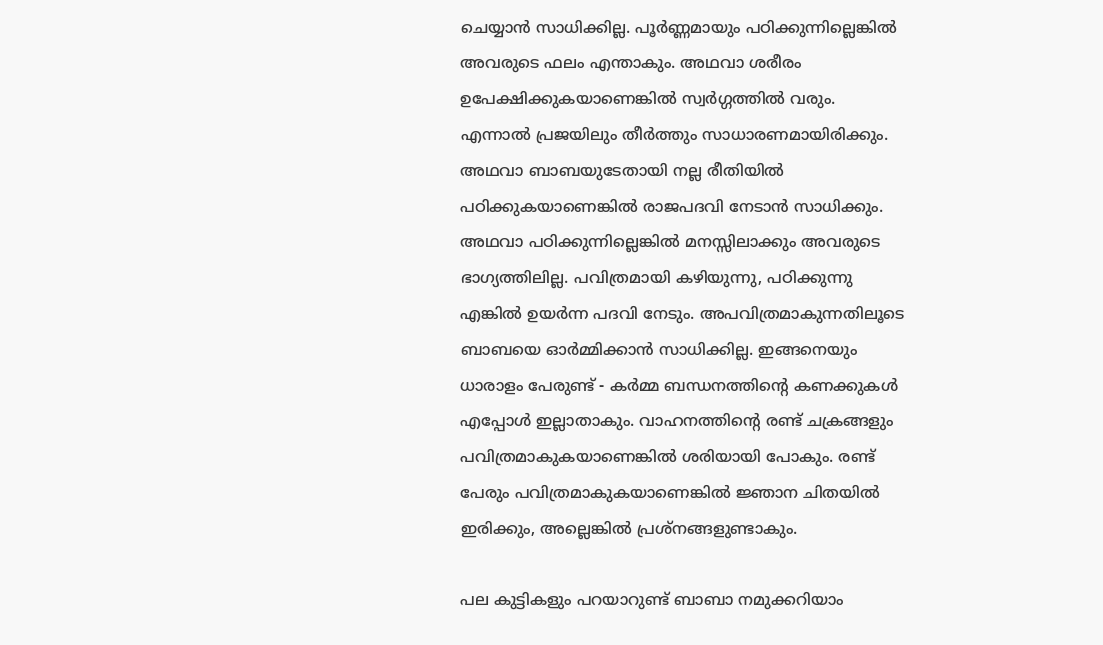ചെയ്യാൻ സാധിക്കില്ല. പൂർണ്ണമായും പഠിക്കുന്നില്ലെങ്കിൽ അവരുടെ ഫലം എന്താകും. അഥവാ ശരീരം ഉപേക്ഷിക്കുകയാണെങ്കിൽ സ്വർഗ്ഗത്തിൽ വരും. എന്നാൽ പ്രജയിലും തീർത്തും സാധാരണമായിരിക്കും. അഥവാ ബാബയുടേതായി നല്ല രീതിയിൽ പഠിക്കുകയാണെങ്കിൽ രാജപദവി നേടാൻ സാധിക്കും. അഥവാ പഠിക്കുന്നില്ലെങ്കിൽ മനസ്സിലാക്കും അവരുടെ ഭാഗ്യത്തിലില്ല. പവിത്രമായി കഴിയുന്നു, പഠിക്കുന്നു എങ്കിൽ ഉയർന്ന പദവി നേടും. അപവിത്രമാകുന്നതിലൂടെ ബാബയെ ഓർമ്മിക്കാൻ സാധിക്കില്ല. ഇങ്ങനെയും ധാരാളം പേരുണ്ട് - കർമ്മ ബന്ധനത്തിന്റെ കണക്കുകൾ എപ്പോൾ ഇല്ലാതാകും. വാഹനത്തിന്റെ രണ്ട് ചക്രങ്ങളും പവിത്രമാകുകയാണെങ്കിൽ ശരിയായി പോകും. രണ്ട് പേരും പവിത്രമാകുകയാണെങ്കിൽ ജ്ഞാന ചിതയിൽ ഇരിക്കും, അല്ലെങ്കിൽ പ്രശ്നങ്ങളുണ്ടാകും.

പല കുട്ടികളും പറയാറുണ്ട് ബാബാ നമുക്കറിയാം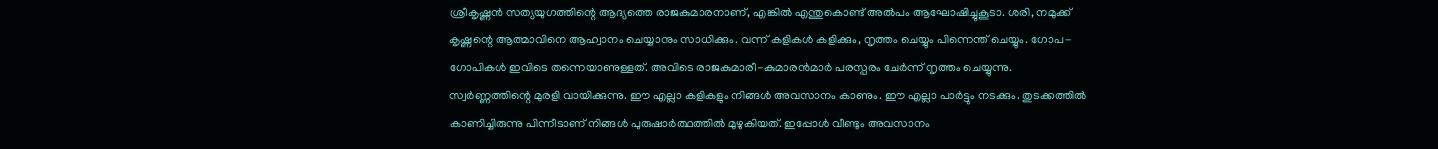ശ്രീകൃഷ്ണൻ സത്യയുഗത്തിന്റെ ആദ്യത്തെ രാജകുമാരനാണ്, എങ്കിൽ എന്തുകൊണ്ട് അൽപം ആഘോഷിച്ചുകൂടാ. ശരി, നമുക്ക് കൃഷ്ണന്റെ ആത്മാവിനെ ആഹ്വാനം ചെയ്യാനും സാധിക്കും. വന്ന് കളികൾ കളിക്കും, നൃത്തം ചെയ്യും പിന്നെന്ത് ചെയ്യും. ഗോപ-ഗോപികൾ ഇവിടെ തന്നെയാണുള്ളത്. അവിടെ രാജകുമാരീ-കുമാരൻമാർ പരസ്പരം ചേർന്ന് നൃത്തം ചെയ്യുന്നു. സ്വർണ്ണത്തിന്റെ മുരളി വായിക്കുന്നു. ഈ എല്ലാ കളികളും നിങ്ങൾ അവസാനം കാണും. ഈ എല്ലാ പാർട്ടും നടക്കും. തുടക്കത്തിൽ കാണിച്ചിരുന്നു പിന്നീടാണ് നിങ്ങൾ പുരുഷാർത്ഥത്തിൽ മുഴുകിയത്. ഇപ്പോൾ വീണ്ടും അവസാനം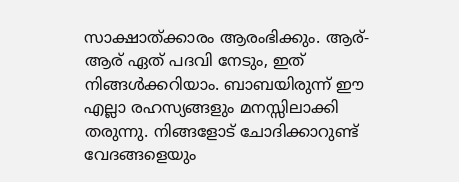സാക്ഷാത്ക്കാരം ആരംഭിക്കും. ആര്-ആര് ഏത് പദവി നേടും, ഇത് നിങ്ങൾക്കറിയാം. ബാബയിരുന്ന് ഈ എല്ലാ രഹസ്യങ്ങളും മനസ്സിലാക്കി തരുന്നു. നിങ്ങളോട് ചോദിക്കാറുണ്ട് വേദങ്ങളെയും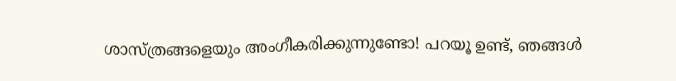ശാസ്ത്രങ്ങളെയും അംഗീകരിക്കുന്നുണ്ടോ! പറയൂ ഉണ്ട്, ഞങ്ങൾ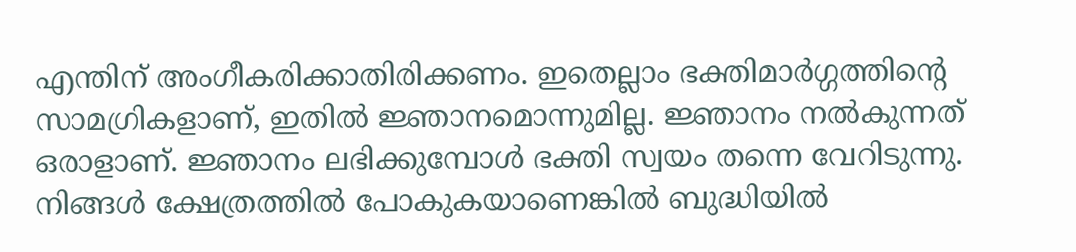എന്തിന് അംഗീകരിക്കാതിരിക്കണം. ഇതെല്ലാം ഭക്തിമാർഗ്ഗത്തിന്റെ സാമഗ്രികളാണ്, ഇതിൽ ജ്ഞാനമൊന്നുമില്ല. ജ്ഞാനം നൽകുന്നത് ഒരാളാണ്. ജ്ഞാനം ലഭിക്കുമ്പോൾ ഭക്തി സ്വയം തന്നെ വേറിടുന്നു. നിങ്ങൾ ക്ഷേത്രത്തിൽ പോകുകയാണെങ്കിൽ ബുദ്ധിയിൽ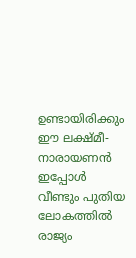ഉണ്ടായിരിക്കും ഈ ലക്ഷ്മീ-നാരായണൻ ഇപ്പോൾ വീണ്ടും പുതിയ ലോകത്തിൽ രാജ്യം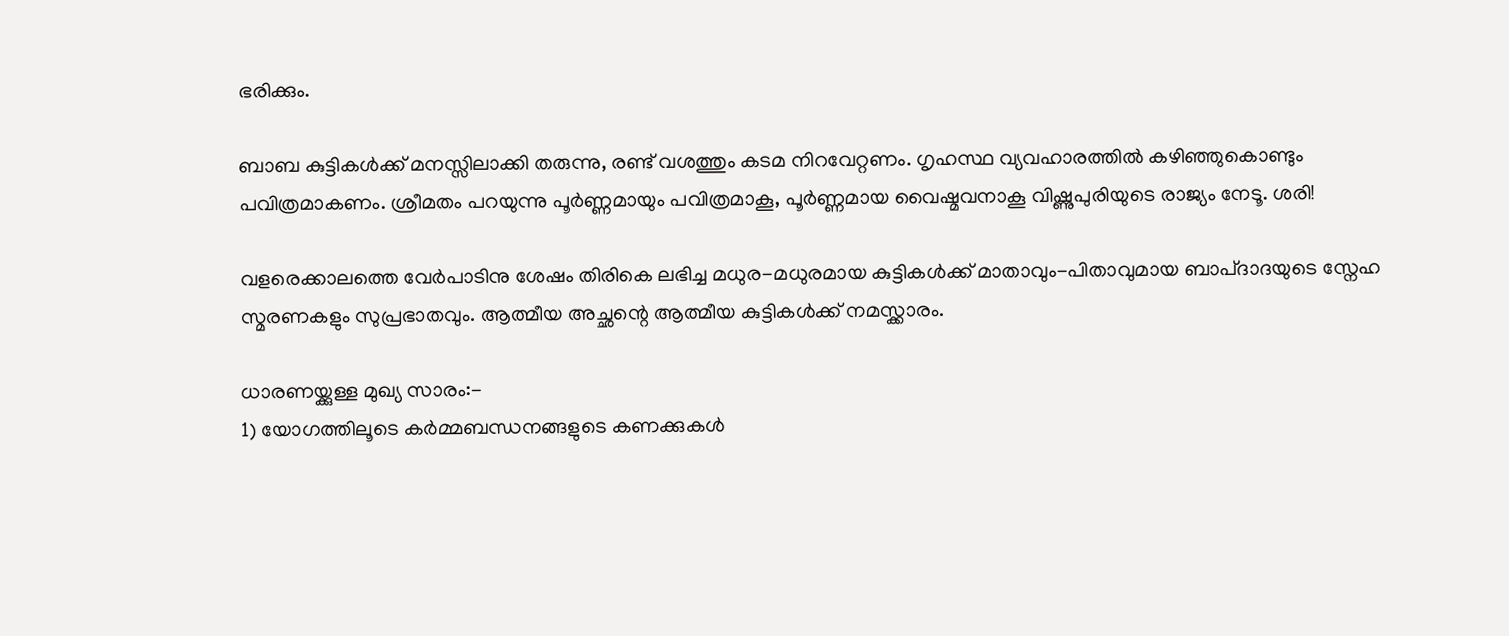ഭരിക്കും.

ബാബ കുട്ടികൾക്ക് മനസ്സിലാക്കി തരുന്നു, രണ്ട് വശത്തും കടമ നിറവേറ്റണം. ഗൃഹസ്ഥ വ്യവഹാരത്തിൽ കഴിഞ്ഞുകൊണ്ടും പവിത്രമാകണം. ശ്രീമതം പറയുന്നു പൂർണ്ണമായും പവിത്രമാകൂ, പൂർണ്ണമായ വൈഷ്മവനാകൂ വിഷ്ണുപുരിയുടെ രാജ്യം നേടൂ. ശരി!

വളരെക്കാലത്തെ വേർപാടിനു ശേഷം തിരികെ ലഭിച്ച മധുര-മധുരമായ കുട്ടികൾക്ക് മാതാവും-പിതാവുമായ ബാപ്ദാദയുടെ സ്നേഹ സ്മരണകളും സുപ്രഭാതവും. ആത്മീയ അച്ഛന്റെ ആത്മീയ കുട്ടികൾക്ക് നമസ്ക്കാരം.

ധാരണയ്ക്കുള്ള മുഖ്യ സാരം:-
1) യോഗത്തിലൂടെ കർമ്മബന്ധനങ്ങളുടെ കണക്കുകൾ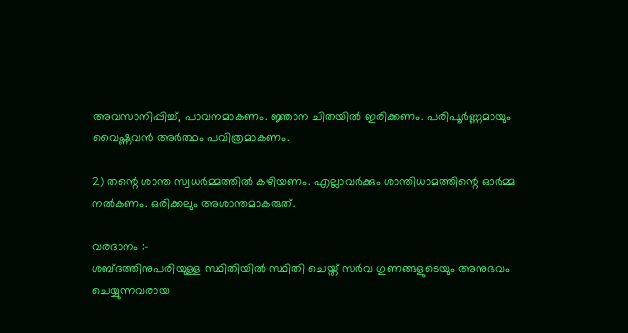അവസാനിപ്പിച്ച്, പാവനമാകണം. ജ്ഞാന ചിതയിൽ ഇരിക്കണം. പരിപൂർണ്ണമായും വൈഷ്ണവൻ അർത്ഥം പവിത്രമാകണം.

2) തന്റെ ശാന്ത സ്വധർമ്മത്തിൽ കഴിയണം. എല്ലാവർക്കും ശാന്തിധാമത്തിന്റെ ഓർമ്മ നൽകണം. ഒരിക്കലും അശാന്തമാകരുത്.

വരദാനം :-
ശബ്ദത്തിനുപരിയുള്ള സ്ഥിതിയിൽ സ്ഥിതി ചെയ്ത് സർവ ഗുണങ്ങളുടെയും അനുഭവം ചെയ്യുന്നവരായ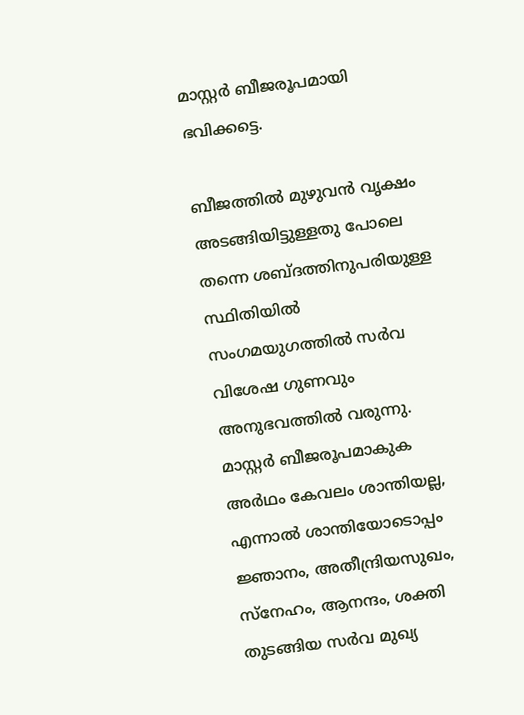മാസ്റ്റർ ബീജരൂപമായി ഭവിക്കട്ടെ.

ബീജത്തിൽ മുഴുവൻ വൃക്ഷം അടങ്ങിയിട്ടുള്ളതു പോലെ തന്നെ ശബ്ദത്തിനുപരിയുള്ള സ്ഥിതിയിൽ സംഗമയുഗത്തിൽ സർവ വിശേഷ ഗുണവും അനുഭവത്തിൽ വരുന്നു. മാസ്റ്റർ ബീജരൂപമാകുക അർഥം കേവലം ശാന്തിയല്ല, എന്നാൽ ശാന്തിയോടൊപ്പം ജ്ഞാനം, അതീന്ദ്രിയസുഖം, സ്നേഹം, ആനന്ദം, ശക്തി തുടങ്ങിയ സർവ മുഖ്യ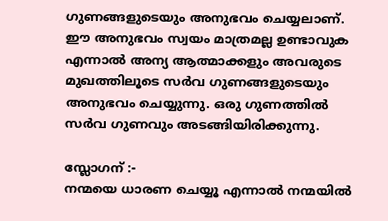ഗുണങ്ങളുടെയും അനുഭവം ചെയ്യലാണ്. ഈ അനുഭവം സ്വയം മാത്രമല്ല ഉണ്ടാവുക എന്നാൽ അന്യ ആത്മാക്കളും അവരുടെ മുഖത്തിലൂടെ സർവ ഗുണങ്ങളുടെയും അനുഭവം ചെയ്യുന്നു. ഒരു ഗുണത്തിൽ സർവ ഗുണവും അടങ്ങിയിരിക്കുന്നു.

സ്ലോഗന് :-
നന്മയെ ധാരണ ചെയ്യൂ എന്നാൽ നന്മയിൽ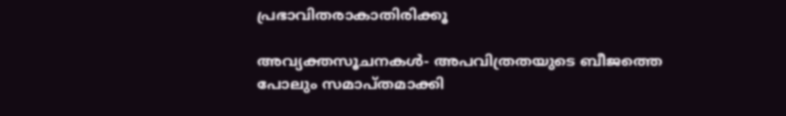പ്രഭാവിതരാകാതിരിക്കൂ

അവ്യക്തസൂചനകൾ- അപവിത്രതയുടെ ബീജത്തെ പോലും സമാപ്തമാക്കി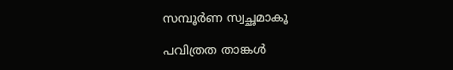സമ്പൂർണ സ്വച്ഛമാകൂ

പവിത്രത താങ്കൾ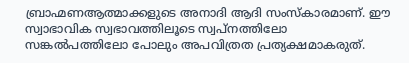ബ്രാഹ്മണആത്മാക്കളുടെ അനാദി ആദി സംസ്കാരമാണ്. ഈ സ്വാഭാവിക സ്വഭാവത്തിലൂടെ സ്വപ്നത്തിലോ സങ്കൽപത്തിലോ പോലും അപവിത്രത പ്രത്യക്ഷമാകരുത്.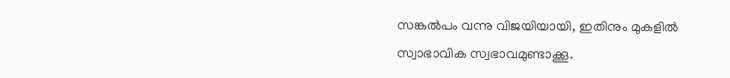സങ്കൽപം വന്നു വിജയിയായി, ഇതിനും മുകളിൽ സ്വാഭാവിക സ്വഭാവമുണ്ടാക്കൂ.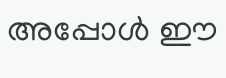അപ്പോൾ ഈ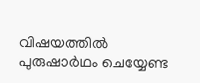വിഷയത്തിൽ പുരുഷാർഥം ചെയ്യേണ്ട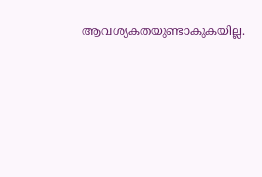ആവശ്യകതയുണ്ടാകുകയില്ല.